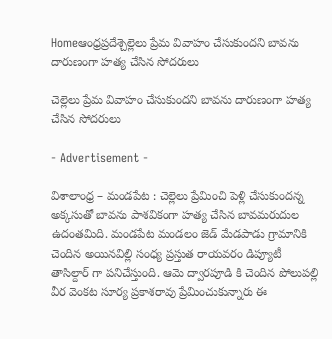Homeఆంధ్రప్రదేశ్చెల్లెలు ప్రేమ వివాహం చేసుకుందని బావను దారుణంగా హత్య చేసిన సోదరులు

చెల్లెలు ప్రేమ వివాహం చేసుకుందని బావను దారుణంగా హత్య చేసిన సోదరులు

- Advertisement -

విశాలాంధ్ర – మండపేట : చెల్లెలు ప్రేమించి పెళ్లి చేసుకుందన్న అక్కసుతో బావను పాశవికంగా హత్య చేసిన బావమరుదుల ఉదంతమిది. మండపేట మండలం జెడ్ మేడపాడు గ్రామానికి చెందిన అయినవిల్లి సంధ్య ప్రస్తుత రాయవరం డిప్యూటీ తాసిల్దార్ గా పనిచేస్తుంది. ఆమె ద్వారపూడి కి చెందిన పోలుపల్లి వీర వెంకట సూర్య ప్రకాశరావు ప్రేమించుకున్నారు ఈ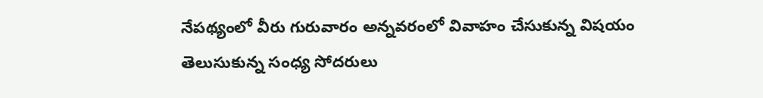నేపథ్యంలో వీరు గురువారం అన్నవరంలో వివాహం చేసుకున్న విషయం తెలుసుకున్న సంధ్య సోదరులు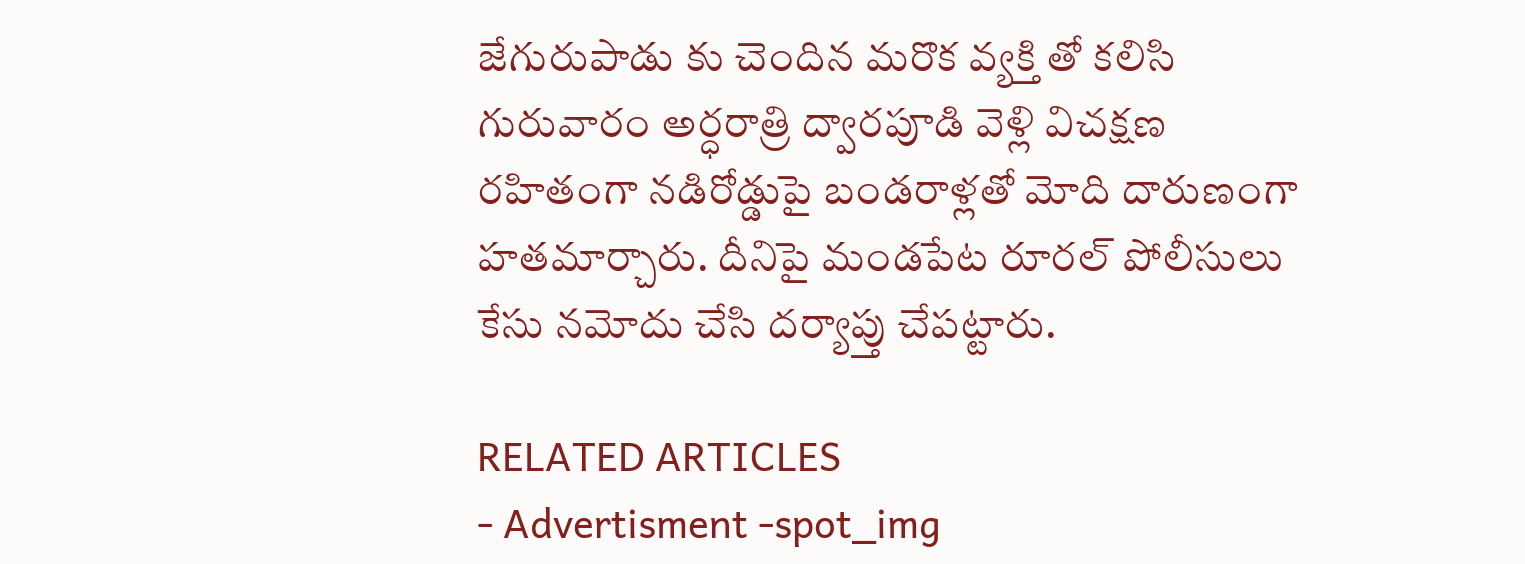జేగురుపాడు కు చెందిన మరొక వ్యక్తి తో కలిసి గురువారం అర్ధరాత్రి ద్వారపూడి వెళ్లి విచక్షణ రహితంగా నడిరోడ్డుపై బండరాళ్లతో మోది దారుణంగా హతమార్చారు. దీనిపై మండపేట రూరల్ పోలీసులు కేసు నమోదు చేసి దర్యాప్తు చేపట్టారు.

RELATED ARTICLES
- Advertisment -spot_img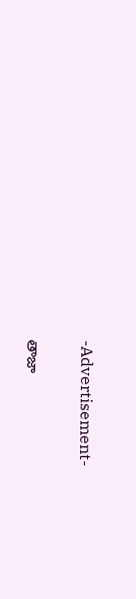-Advertisement-

తాజా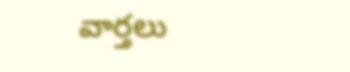వార్తలు